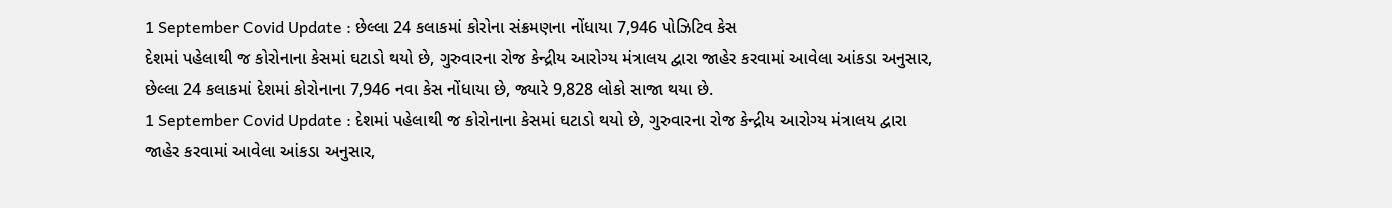1 September Covid Update : છેલ્લા 24 કલાકમાં કોરોના સંક્રમણના નોંધાયા 7,946 પોઝિટિવ કેસ
દેશમાં પહેલાથી જ કોરોનાના કેસમાં ઘટાડો થયો છે, ગુરુવારના રોજ કેન્દ્રીય આરોગ્ય મંત્રાલય દ્વારા જાહેર કરવામાં આવેલા આંકડા અનુસાર, છેલ્લા 24 કલાકમાં દેશમાં કોરોનાના 7,946 નવા કેસ નોંધાયા છે, જ્યારે 9,828 લોકો સાજા થયા છે.
1 September Covid Update : દેશમાં પહેલાથી જ કોરોનાના કેસમાં ઘટાડો થયો છે, ગુરુવારના રોજ કેન્દ્રીય આરોગ્ય મંત્રાલય દ્વારા જાહેર કરવામાં આવેલા આંકડા અનુસાર,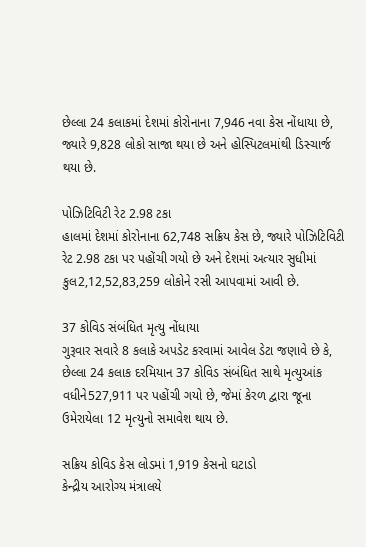છેલ્લા 24 કલાકમાં દેશમાં કોરોનાના 7,946 નવા કેસ નોંધાયા છે, જ્યારે 9,828 લોકો સાજા થયા છે અને હોસ્પિટલમાંથી ડિસ્ચાર્જ થયા છે.

પોઝિટિવિટી રેટ 2.98 ટકા
હાલમાં દેશમાં કોરોનાના 62,748 સક્રિય કેસ છે, જ્યારે પોઝિટિવિટી રેટ 2.98 ટકા પર પહોંચી ગયો છે અને દેશમાં અત્યાર સુધીમાં કુલ2,12,52,83,259 લોકોને રસી આપવામાં આવી છે.

37 કોવિડ સંબંધિત મૃત્યુ નોંધાયા
ગુરૂવાર સવારે 8 કલાકે અપડેટ કરવામાં આવેલ ડેટા જણાવે છે કે, છેલ્લા 24 કલાક દરમિયાન 37 કોવિડ સંબંધિત સાથે મૃત્યુઆંક વધીને527,911 પર પહોંચી ગયો છે, જેમાં કેરળ દ્વારા જૂના ઉમેરાયેલા 12 મૃત્યુનો સમાવેશ થાય છે.

સક્રિય કોવિડ કેસ લોડમાં 1,919 કેસનો ઘટાડો
કેન્દ્રીય આરોગ્ય મંત્રાલયે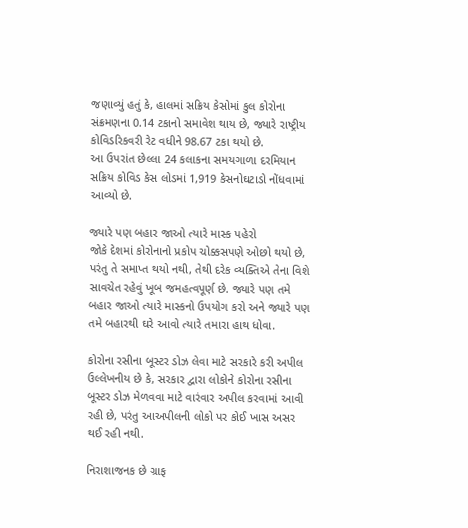જણાવ્યું હતું કે, હાલમાં સક્રિય કેસોમાં કુલ કોરોના સંક્રમણના 0.14 ટકાનો સમાવેશ થાય છે, જ્યારે રાષ્ટ્રીય કોવિડરિકવરી રેટ વધીને 98.67 ટકા થયો છે.
આ ઉપરાંત છેલ્લા 24 કલાકના સમયગાળા દરમિયાન સક્રિય કોવિડ કેસ લોડમાં 1,919 કેસનોઘટાડો નોંધવામાં આવ્યો છે.

જ્યારે પણ બહાર જાઓ ત્યારે માસ્ક પહેરો
જોકે દેશમાં કોરોનાનો પ્રકોપ ચોક્કસપણે ઓછો થયો છે, પરંતુ તે સમાપ્ત થયો નથી, તેથી દરેક વ્યક્તિએ તેના વિશે સાવચેત રહેવું ખૂબ જમહત્વપૂર્ણ છે. જ્યારે પણ તમે બહાર જાઓ ત્યારે માસ્કનો ઉપયોગ કરો અને જ્યારે પણ તમે બહારથી ઘરે આવો ત્યારે તમારા હાથ ધોવા.

કોરોના રસીના બૂસ્ટર ડોઝ લેવા માટે સરકારે કરી અપીલ
ઉલ્લેખનીય છે કે, સરકાર દ્વારા લોકોને કોરોના રસીના બૂસ્ટર ડોઝ મેળવવા માટે વારંવાર અપીલ કરવામાં આવી રહી છે, પરંતુ આઅપીલની લોકો પર કોઈ ખાસ અસર થઈ રહી નથી.

નિરાશાજનક છે ગ્રાફ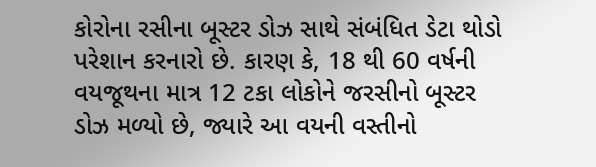કોરોના રસીના બૂસ્ટર ડોઝ સાથે સંબંધિત ડેટા થોડો પરેશાન કરનારો છે. કારણ કે, 18 થી 60 વર્ષની વયજૂથના માત્ર 12 ટકા લોકોને જરસીનો બૂસ્ટર ડોઝ મળ્યો છે, જ્યારે આ વયની વસ્તીનો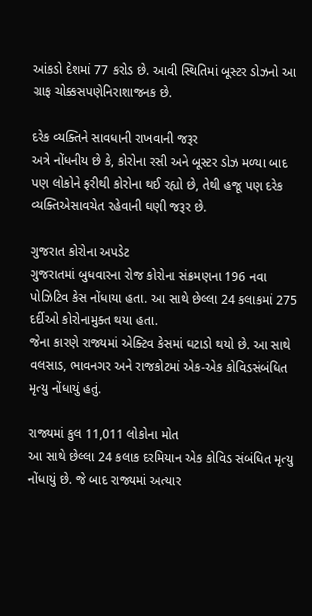આંકડો દેશમાં 77 કરોડ છે. આવી સ્થિતિમાં બૂસ્ટર ડોઝનો આ ગ્રાફ ચોક્કસપણેનિરાશાજનક છે.

દરેક વ્યક્તિને સાવધાની રાખવાની જરૂર
અત્રે નોંધનીય છે કે, કોરોના રસી અને બૂસ્ટર ડોઝ મળ્યા બાદ પણ લોકોને ફરીથી કોરોના થઈ રહ્યો છે, તેથી હજૂ પણ દરેક વ્યક્તિએસાવચેત રહેવાની ઘણી જરૂર છે.

ગુજરાત કોરોના અપડેટ
ગુજરાતમાં બુધવારના રોજ કોરોના સંક્રમણના 196 નવા પોઝિટિવ કેસ નોંધાયા હતા. આ સાથે છેલ્લા 24 કલાકમાં 275 દર્દીઓ કોરોનામુક્ત થયા હતા.
જેના કારણે રાજ્યમાં એક્ટિવ કેસમાં ઘટાડો થયો છે. આ સાથે વલસાડ, ભાવનગર અને રાજકોટમાં એક-એક કોવિડસંબંધિત મૃત્યુ નોંધાયું હતું.

રાજ્યમાં કુલ 11,011 લોકોના મોત
આ સાથે છેલ્લા 24 કલાક દરમિયાન એક કોવિડ સંબંધિત મૃત્યુ નોંધાયું છે. જે બાદ રાજ્યમાં અત્યાર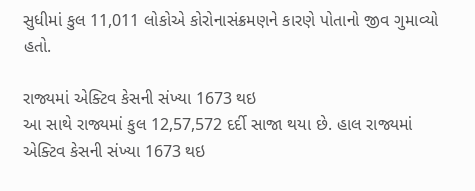સુધીમાં કુલ 11,011 લોકોએ કોરોનાસંક્રમણને કારણે પોતાનો જીવ ગુમાવ્યો હતો.

રાજ્યમાં એક્ટિવ કેસની સંખ્યા 1673 થઇ
આ સાથે રાજ્યમાં કુલ 12,57,572 દર્દી સાજા થયા છે. હાલ રાજ્યમાં એક્ટિવ કેસની સંખ્યા 1673 થઇ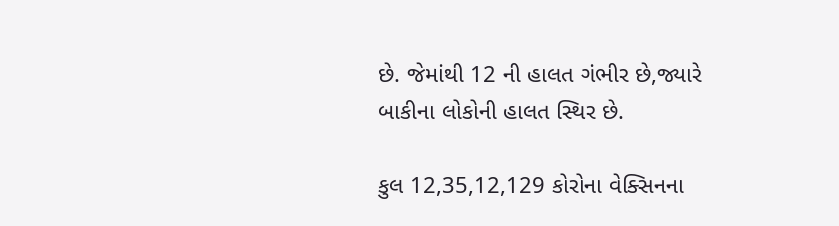છે. જેમાંથી 12 ની હાલત ગંભીર છે,જ્યારે બાકીના લોકોની હાલત સ્થિર છે.

કુલ 12,35,12,129 કોરોના વેક્સિનના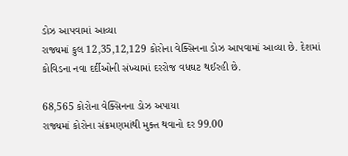ડોઝ આપવામાં આવ્યા
રાજ્યમાં કુલ 12,35,12,129 કોરોના વેક્સિનના ડોઝ આપવામાં આવ્યા છે. દેશમાં કોવિડના નવા દર્દીઓની સંખ્યામાં દરરોજ વધઘટ થઈરહી છે.

68,565 કોરોના વેક્સિનના ડોઝ અપાયા
રાજ્યમાં કોરોના સંક્રમણમાંથી મુક્ત થવાનો દર 99.00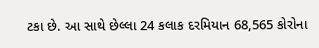ટકા છે. આ સાથે છેલ્લા 24 કલાક દરમિયાન 68,565 કોરોના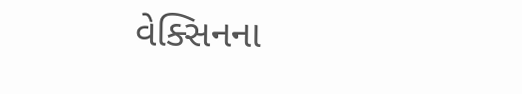વેક્સિનના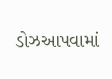ડોઝઆપવામાં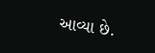આવ્યા છે.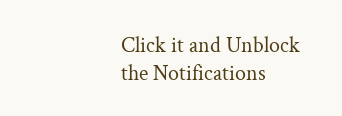Click it and Unblock the Notifications